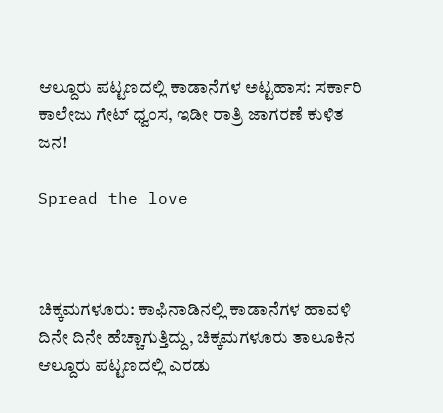ಆಲ್ದೂರು ಪಟ್ಟಣದಲ್ಲಿ ಕಾಡಾನೆಗಳ ಅಟ್ಟಹಾಸ: ಸರ್ಕಾರಿ ಕಾಲೇಜು ಗೇಟ್ ಧ್ವಂಸ, ಇಡೀ ರಾತ್ರಿ ಜಾಗರಣೆ ಕುಳಿತ ಜನ!

Spread the love



ಚಿಕ್ಕಮಗಳೂರು: ಕಾಫಿನಾಡಿನಲ್ಲಿ ಕಾಡಾನೆಗಳ ಹಾವಳಿ ದಿನೇ ದಿನೇ ಹೆಚ್ಚಾಗುತ್ತಿದ್ದು, ಚಿಕ್ಕಮಗಳೂರು ತಾಲೂಕಿನ ಆಲ್ದೂರು ಪಟ್ಟಣದಲ್ಲಿ ಎರಡು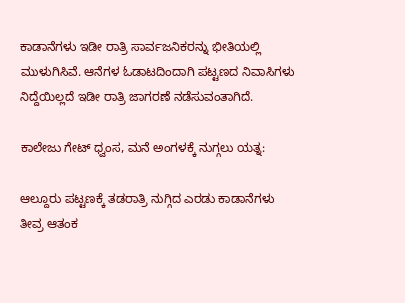ಕಾಡಾನೆಗಳು ಇಡೀ ರಾತ್ರಿ ಸಾರ್ವಜನಿಕರನ್ನು ಭೀತಿಯಲ್ಲಿ ಮುಳುಗಿಸಿವೆ. ಆನೆಗಳ ಓಡಾಟದಿಂದಾಗಿ ಪಟ್ಟಣದ ನಿವಾಸಿಗಳು ನಿದ್ದೆಯಿಲ್ಲದೆ ಇಡೀ ರಾತ್ರಿ ಜಾಗರಣೆ ನಡೆಸುವಂತಾಗಿದೆ.

ಕಾಲೇಜು ಗೇಟ್ ಧ್ವಂಸ, ಮನೆ ಅಂಗಳಕ್ಕೆ ನುಗ್ಗಲು ಯತ್ನ:

ಆಲ್ದೂರು ಪಟ್ಟಣಕ್ಕೆ ತಡರಾತ್ರಿ ನುಗ್ಗಿದ ಎರಡು ಕಾಡಾನೆಗಳು ತೀವ್ರ ಆತಂಕ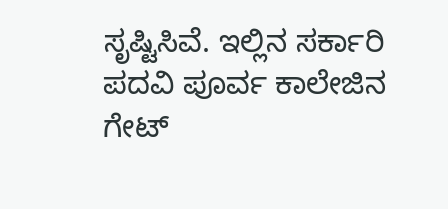ಸೃಷ್ಟಿಸಿವೆ. ಇಲ್ಲಿನ ಸರ್ಕಾರಿ ಪದವಿ ಪೂರ್ವ ಕಾಲೇಜಿನ ಗೇಟ್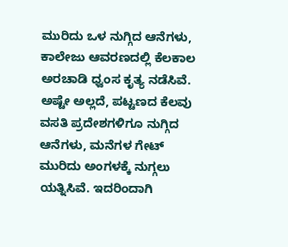ಮುರಿದು ಒಳ ನುಗ್ಗಿದ ಆನೆಗಳು, ಕಾಲೇಜು ಆವರಣದಲ್ಲಿ ಕೆಲಕಾಲ ಅರಚಾಡಿ ಧ್ವಂಸ ಕೃತ್ಯ ನಡೆಸಿವೆ. ಅಷ್ಟೇ ಅಲ್ಲದೆ, ಪಟ್ಟಣದ ಕೆಲವು ವಸತಿ ಪ್ರದೇಶಗಳಿಗೂ ನುಗ್ಗಿದ ಆನೆಗಳು, ಮನೆಗಳ ಗೇಟ್ ಮುರಿದು ಅಂಗಳಕ್ಕೆ ನುಗ್ಗಲು ಯತ್ನಿಸಿವೆ. ಇದರಿಂದಾಗಿ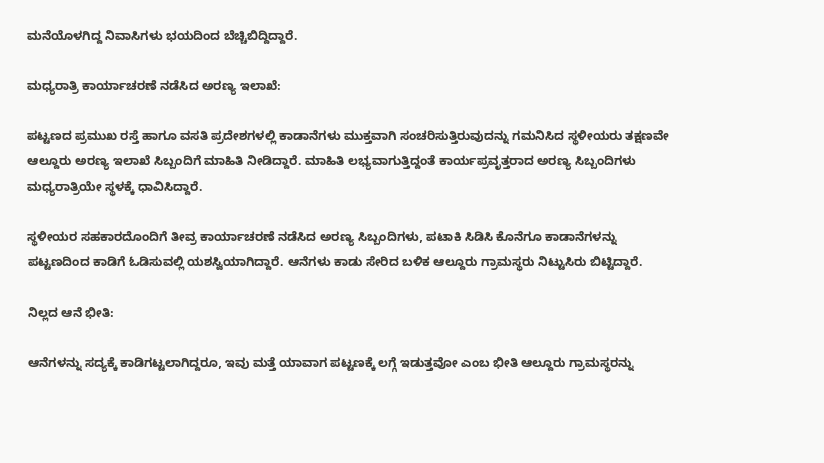ಮನೆಯೊಳಗಿದ್ದ ನಿವಾಸಿಗಳು ಭಯದಿಂದ ಬೆಚ್ಚಿಬಿದ್ದಿದ್ದಾರೆ.

ಮಧ್ಯರಾತ್ರಿ ಕಾರ್ಯಾಚರಣೆ ನಡೆಸಿದ ಅರಣ್ಯ ಇಲಾಖೆ:

ಪಟ್ಟಣದ ಪ್ರಮುಖ ರಸ್ತೆ ಹಾಗೂ ವಸತಿ ಪ್ರದೇಶಗಳಲ್ಲಿ ಕಾಡಾನೆಗಳು ಮುಕ್ತವಾಗಿ ಸಂಚರಿಸುತ್ತಿರುವುದನ್ನು ಗಮನಿಸಿದ ಸ್ಥಳೀಯರು ತಕ್ಷಣವೇ ಆಲ್ದೂರು ಅರಣ್ಯ ಇಲಾಖೆ ಸಿಬ್ಬಂದಿಗೆ ಮಾಹಿತಿ ನೀಡಿದ್ದಾರೆ. ಮಾಹಿತಿ ಲಭ್ಯವಾಗುತ್ತಿದ್ದಂತೆ ಕಾರ್ಯಪ್ರವೃತ್ತರಾದ ಅರಣ್ಯ ಸಿಬ್ಬಂದಿಗಳು ಮಧ್ಯರಾತ್ರಿಯೇ ಸ್ಥಳಕ್ಕೆ ಧಾವಿಸಿದ್ದಾರೆ.

ಸ್ಥಳೀಯರ ಸಹಕಾರದೊಂದಿಗೆ ತೀವ್ರ ಕಾರ್ಯಾಚರಣೆ ನಡೆಸಿದ ಅರಣ್ಯ ಸಿಬ್ಬಂದಿಗಳು, ಪಟಾಕಿ ಸಿಡಿಸಿ ಕೊನೆಗೂ ಕಾಡಾನೆಗಳನ್ನು ಪಟ್ಟಣದಿಂದ ಕಾಡಿಗೆ ಓಡಿಸುವಲ್ಲಿ ಯಶಸ್ವಿಯಾಗಿದ್ದಾರೆ. ಆನೆಗಳು ಕಾಡು ಸೇರಿದ ಬಳಿಕ ಆಲ್ದೂರು ಗ್ರಾಮಸ್ಥರು ನಿಟ್ಟುಸಿರು ಬಿಟ್ಟಿದ್ದಾರೆ.

ನಿಲ್ಲದ ಆನೆ ಭೀತಿ:

ಆನೆಗಳನ್ನು ಸದ್ಯಕ್ಕೆ ಕಾಡಿಗಟ್ಟಲಾಗಿದ್ದರೂ, ಇವು ಮತ್ತೆ ಯಾವಾಗ ಪಟ್ಟಣಕ್ಕೆ ಲಗ್ಗೆ ಇಡುತ್ತವೋ ಎಂಬ ಭೀತಿ ಆಲ್ದೂರು ಗ್ರಾಮಸ್ಥರನ್ನು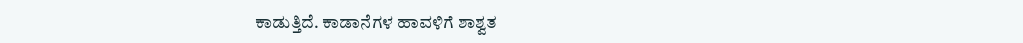ಕಾಡುತ್ತಿದೆ. ಕಾಡಾನೆಗಳ ಹಾವಳಿಗೆ ಶಾಶ್ವತ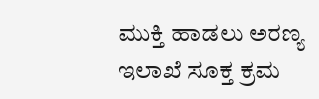ಮುಕ್ತಿ ಹಾಡಲು ಅರಣ್ಯ ಇಲಾಖೆ ಸೂಕ್ತ ಕ್ರಮ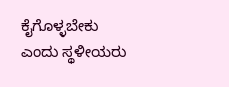ಕೈಗೊಳ್ಳಬೇಕು ಎಂದು ಸ್ಥಳೀಯರು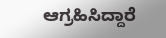ಆಗ್ರಹಿಸಿದ್ದಾರೆ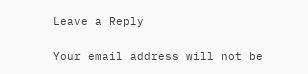Leave a Reply

Your email address will not be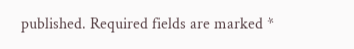published. Required fields are marked *